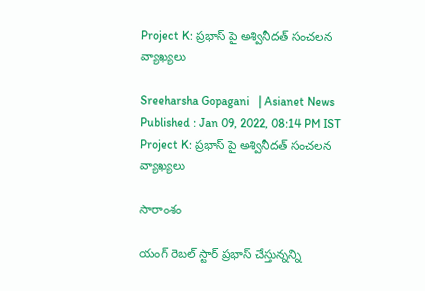Project K: ప్రభాస్ పై అశ్వినీదత్ సంచలన వ్యాఖ్యలు

Sreeharsha Gopagani   | Asianet News
Published : Jan 09, 2022, 08:14 PM IST
Project K: ప్రభాస్ పై అశ్వినీదత్ సంచలన వ్యాఖ్యలు

సారాంశం

యంగ్ రెబల్ స్టార్ ప్రభాస్ చేస్తున్నన్ని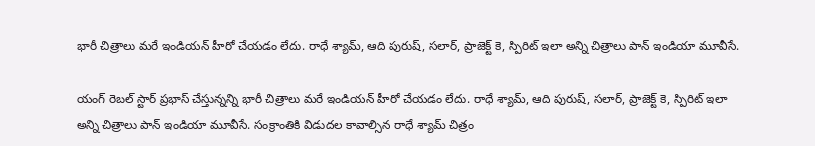భారీ చిత్రాలు మరే ఇండియన్ హీరో చేయడం లేదు. రాధే శ్యామ్, ఆది పురుష్, సలార్, ప్రాజెక్ట్ కె, స్పిరిట్ ఇలా అన్ని చిత్రాలు పాన్ ఇండియా మూవీసే.

యంగ్ రెబల్ స్టార్ ప్రభాస్ చేస్తున్నన్ని భారీ చిత్రాలు మరే ఇండియన్ హీరో చేయడం లేదు. రాధే శ్యామ్, ఆది పురుష్, సలార్, ప్రాజెక్ట్ కె, స్పిరిట్ ఇలా అన్ని చిత్రాలు పాన్ ఇండియా మూవీసే. సంక్రాంతికి విడుదల కావాల్సిన రాధే శ్యామ్ చిత్రం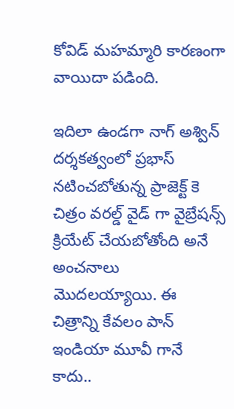కోవిడ్ మహమ్మారి కారణంగా వాయిదా పడింది.

ఇదిలా ఉండగా నాగ్ అశ్విన్ దర్శకత్వంలో ప్రభాస్ నటించబోతున్న ప్రాజెక్ట్ కె చిత్రం వరల్డ్ వైడ్ గా వైబ్రేషన్స్ క్రియేట్ చేయబోతోంది అనే అంచనాలు మొదలయ్యాయి. ఈ చిత్రాన్ని కేవలం పాన్ ఇండియా మూవీ గానే కాదు..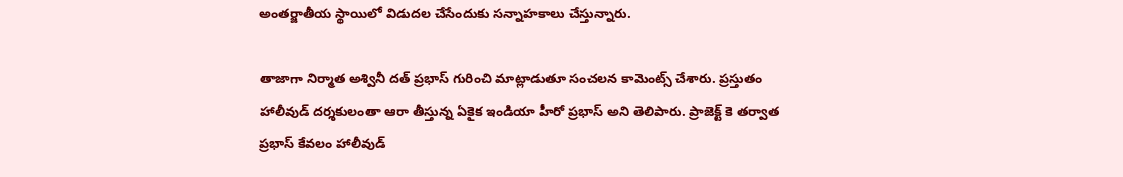అంతర్జాతీయ స్థాయిలో విడుదల చేసేందుకు సన్నాహకాలు చేస్తున్నారు.

తాజాగా నిర్మాత అశ్వినీ దత్ ప్రభాస్ గురించి మాట్లాడుతూ సంచలన కామెంట్స్ చేశారు. ప్రస్తుతం హాలీవుడ్ దర్శకులంతా ఆరా తీస్తున్న ఏకైక ఇండియా హీరో ప్రభాస్ అని తెలిపారు. ప్రాజెక్ట్ కె తర్వాత ప్రభాస్ కేవలం హాలీవుడ్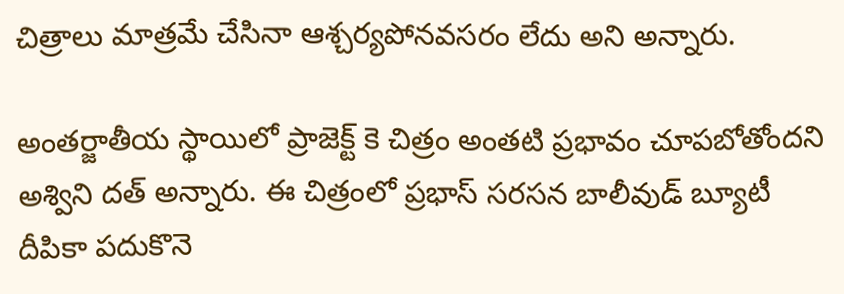చిత్రాలు మాత్రమే చేసినా ఆశ్చర్యపోనవసరం లేదు అని అన్నారు.

అంతర్జాతీయ స్థాయిలో ప్రాజెక్ట్ కె చిత్రం అంతటి ప్రభావం చూపబోతోందని అశ్విని దత్ అన్నారు. ఈ చిత్రంలో ప్రభాస్ సరసన బాలీవుడ్ బ్యూటీ దీపికా పదుకొనె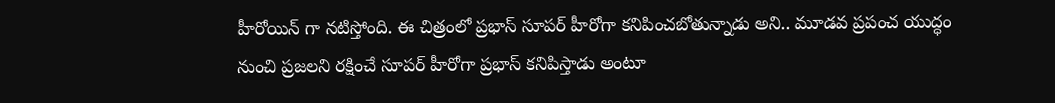హీరోయిన్ గా నటిస్తోంది. ఈ చిత్రంలో ప్రభాస్ సూపర్ హీరోగా కనిపించబోతున్నాడు అని.. మూడవ ప్రపంచ యుద్ధం నుంచి ప్రజలని రక్షించే సూపర్ హీరోగా ప్రభాస్ కనిపిస్తాడు అంటూ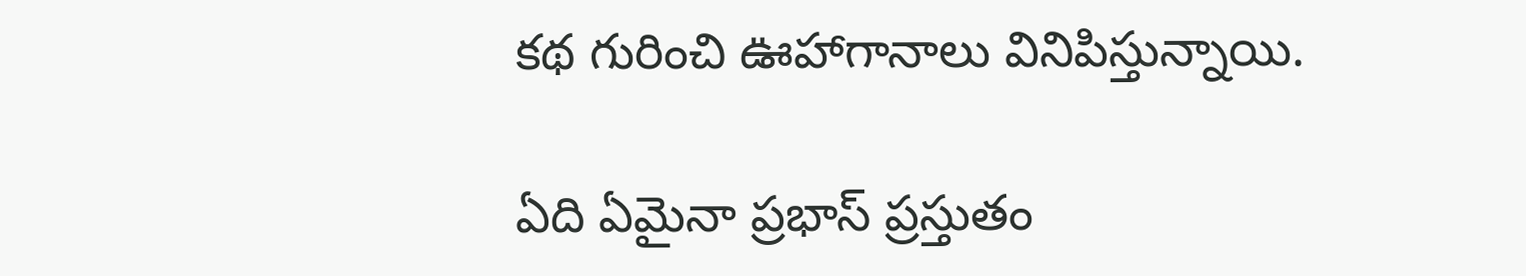కథ గురించి ఊహాగానాలు వినిపిస్తున్నాయి.

ఏది ఏమైనా ప్రభాస్ ప్రస్తుతం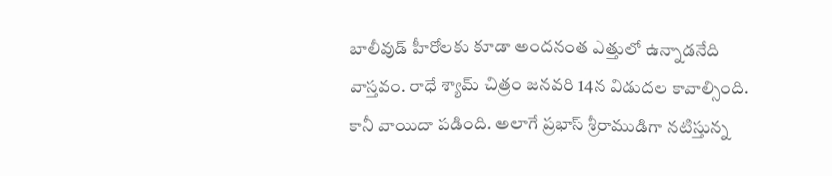బాలీవుడ్ హీరోలకు కూడా అందనంత ఎత్తులో ఉన్నాడనేది వాస్తవం. రాధే శ్యామ్ చిత్రం జనవరి 14న విడుదల కావాల్సింది. కానీ వాయిదా పడింది. అలాగే ప్రభాస్ శ్రీరాముడిగా నటిస్తున్న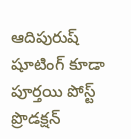ఆదిపురుష్ షూటింగ్ కూడా పూర్తయి పోస్ట్ ప్రొడక్షన్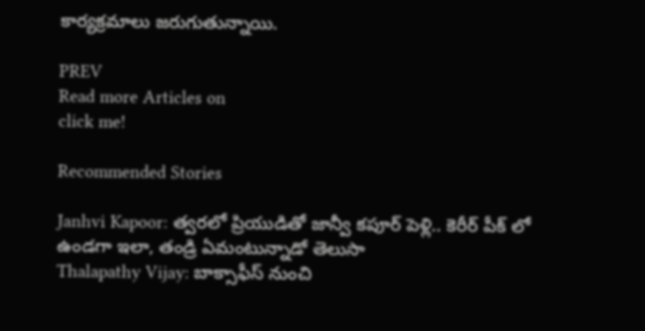కార్యక్రమాలు జరుగుతున్నాయి.

PREV
Read more Articles on
click me!

Recommended Stories

Janhvi Kapoor: త్వరలో ప్రియుడితో జాన్వీ కపూర్ పెళ్లి.. కెరీర్ పీక్ లో ఉండగా ఇలా, తండ్రి ఏమంటున్నాడో తెలుసా
Thalapathy Vijay: బాక్సాఫీస్ నుంచి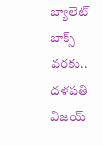బ్యాలెట్ బాక్స్ వరకు.. దళపతి విజయ్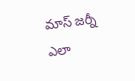మాస్ జర్నీ ఎలా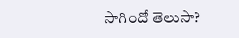సాగిందో తెలుసా?